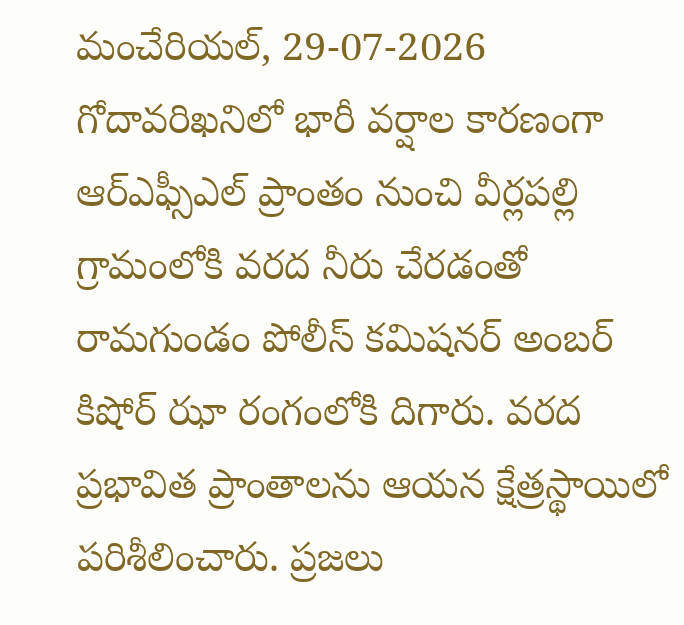మంచేరియల్, 29-07-2026
గోదావరిఖనిలో భారీ వర్షాల కారణంగా ఆర్ఎఫ్సీఎల్ ప్రాంతం నుంచి వీర్లపల్లి గ్రామంలోకి వరద నీరు చేరడంతో రామగుండం పోలీస్ కమిషనర్ అంబర్ కిషోర్ ఝా రంగంలోకి దిగారు. వరద ప్రభావిత ప్రాంతాలను ఆయన క్షేత్రస్థాయిలో పరిశీలించారు. ప్రజలు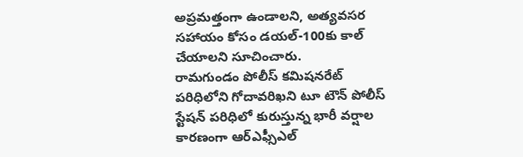అప్రమత్తంగా ఉండాలని, అత్యవసర సహాయం కోసం డయల్-100కు కాల్ చేయాలని సూచించారు.
రామగుండం పోలీస్ కమిషనరేట్ పరిధిలోని గోదావరిఖని టూ టౌన్ పోలీస్ స్టేషన్ పరిధిలో కురుస్తున్న భారీ వర్షాల కారణంగా ఆర్ఎఫ్సీఎల్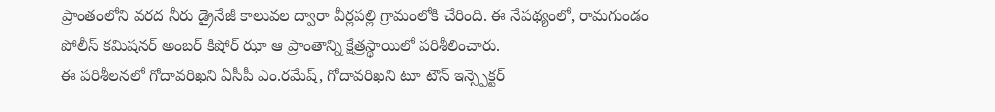ప్రాంతంలోని వరద నీరు డ్రైనేజీ కాలువల ద్వారా వీర్లపల్లి గ్రామంలోకి చేరింది. ఈ నేపథ్యంలో, రామగుండం పోలీస్ కమిషనర్ అంబర్ కిషోర్ ఝా ఆ ప్రాంతాన్ని క్షేత్రస్థాయిలో పరిశీలించారు.
ఈ పరిశీలనలో గోదావరిఖని ఏసీపీ ఎం.రమేష్, గోదావరిఖని టూ టౌన్ ఇన్స్పెక్టర్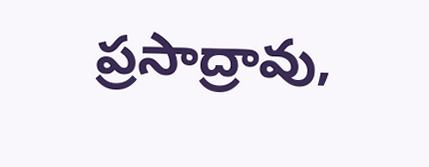ప్రసాద్రావు,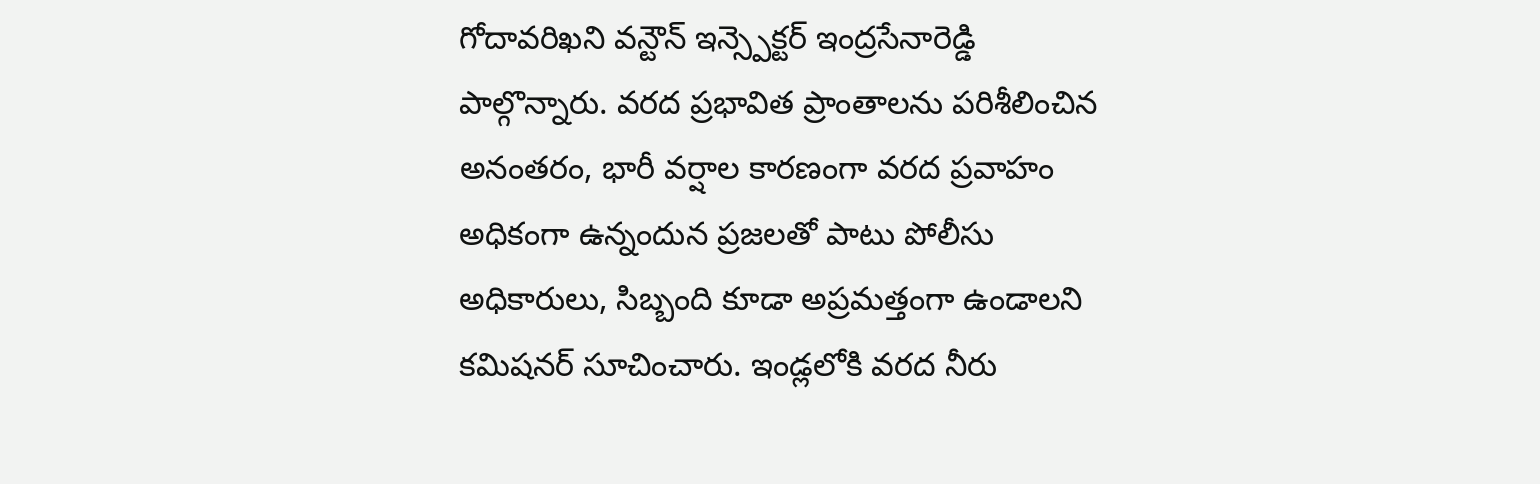గోదావరిఖని వన్టౌన్ ఇన్స్పెక్టర్ ఇంద్రసేనారెడ్డి పాల్గొన్నారు. వరద ప్రభావిత ప్రాంతాలను పరిశీలించిన అనంతరం, భారీ వర్షాల కారణంగా వరద ప్రవాహం అధికంగా ఉన్నందున ప్రజలతో పాటు పోలీసు అధికారులు, సిబ్బంది కూడా అప్రమత్తంగా ఉండాలని కమిషనర్ సూచించారు. ఇండ్లలోకి వరద నీరు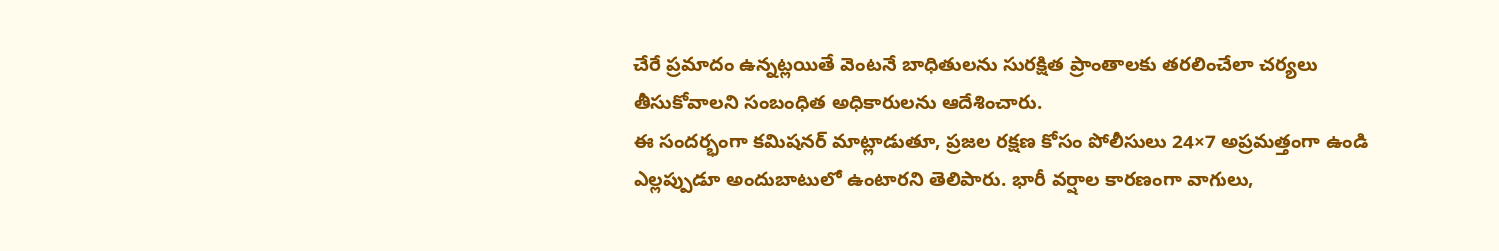చేరే ప్రమాదం ఉన్నట్లయితే వెంటనే బాధితులను సురక్షిత ప్రాంతాలకు తరలించేలా చర్యలు తీసుకోవాలని సంబంధిత అధికారులను ఆదేశించారు.
ఈ సందర్భంగా కమిషనర్ మాట్లాడుతూ, ప్రజల రక్షణ కోసం పోలీసులు 24×7 అప్రమత్తంగా ఉండి ఎల్లప్పుడూ అందుబాటులో ఉంటారని తెలిపారు. భారీ వర్షాల కారణంగా వాగులు,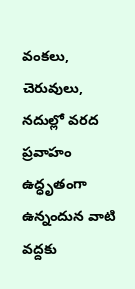వంకలు, చెరువులు, నదుల్లో వరద ప్రవాహం ఉద్ధృతంగా ఉన్నందున వాటి వద్దకు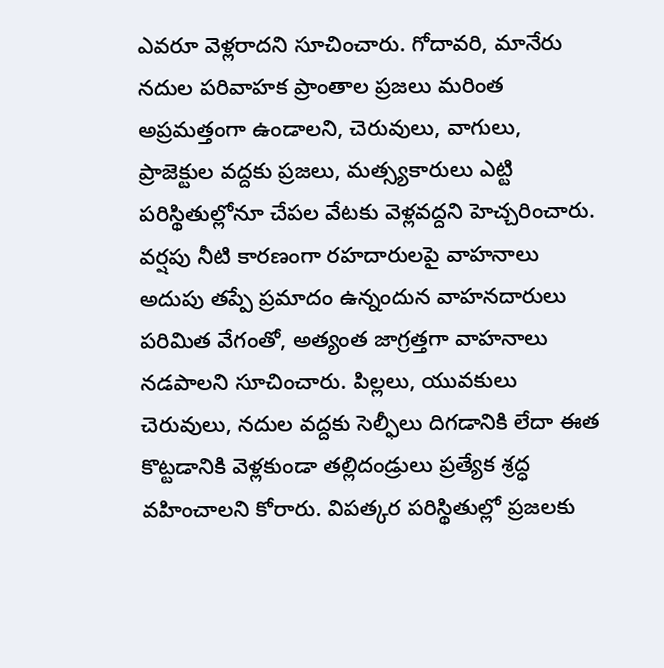ఎవరూ వెళ్లరాదని సూచించారు. గోదావరి, మానేరు నదుల పరివాహక ప్రాంతాల ప్రజలు మరింత అప్రమత్తంగా ఉండాలని, చెరువులు, వాగులు, ప్రాజెక్టుల వద్దకు ప్రజలు, మత్స్యకారులు ఎట్టి పరిస్థితుల్లోనూ చేపల వేటకు వెళ్లవద్దని హెచ్చరించారు.
వర్షపు నీటి కారణంగా రహదారులపై వాహనాలు అదుపు తప్పే ప్రమాదం ఉన్నందున వాహనదారులు పరిమిత వేగంతో, అత్యంత జాగ్రత్తగా వాహనాలు నడపాలని సూచించారు. పిల్లలు, యువకులు చెరువులు, నదుల వద్దకు సెల్ఫీలు దిగడానికి లేదా ఈత కొట్టడానికి వెళ్లకుండా తల్లిదండ్రులు ప్రత్యేక శ్రద్ధ వహించాలని కోరారు. విపత్కర పరిస్థితుల్లో ప్రజలకు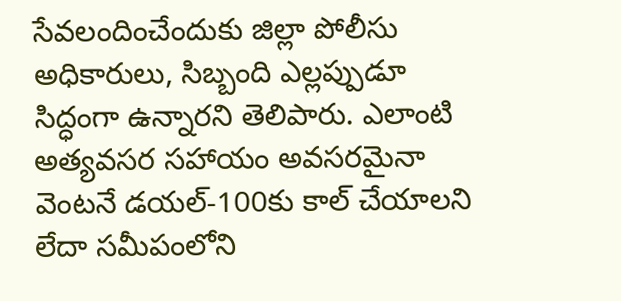సేవలందించేందుకు జిల్లా పోలీసు అధికారులు, సిబ్బంది ఎల్లప్పుడూ సిద్ధంగా ఉన్నారని తెలిపారు. ఎలాంటి అత్యవసర సహాయం అవసరమైనా వెంటనే డయల్-100కు కాల్ చేయాలని లేదా సమీపంలోని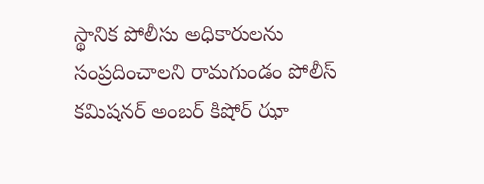స్థానిక పోలీసు అధికారులను సంప్రదించాలని రామగుండం పోలీస్ కమిషనర్ అంబర్ కిషోర్ ఝా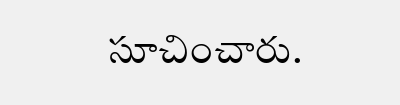సూచించారు.